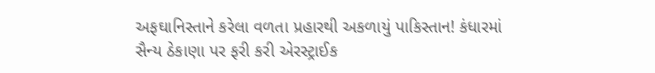અફઘાનિસ્તાને કરેલા વળતા પ્રહારથી અકળાયું પાકિસ્તાન! કંધારમાં સૈન્ય ઠેકાણા પર ફરી કરી એરસ્ટ્રાઈક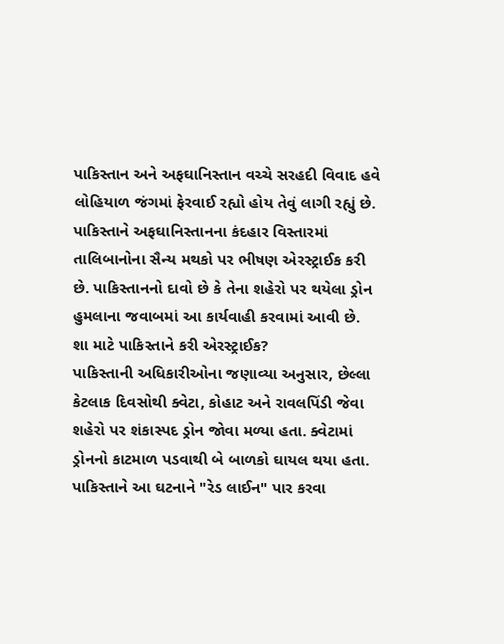પાકિસ્તાન અને અફઘાનિસ્તાન વચ્ચે સરહદી વિવાદ હવે લોહિયાળ જંગમાં ફેરવાઈ રહ્યો હોય તેવું લાગી રહ્યું છે. પાકિસ્તાને અફઘાનિસ્તાનના કંદહાર વિસ્તારમાં તાલિબાનોના સૈન્ય મથકો પર ભીષણ એરસ્ટ્રાઈક કરી છે. પાકિસ્તાનનો દાવો છે કે તેના શહેરો પર થયેલા ડ્રોન હુમલાના જવાબમાં આ કાર્યવાહી કરવામાં આવી છે.
શા માટે પાકિસ્તાને કરી એરસ્ટ્રાઈક?
પાકિસ્તાની અધિકારીઓના જણાવ્યા અનુસાર, છેલ્લા કેટલાક દિવસોથી ક્વેટા, કોહાટ અને રાવલપિંડી જેવા શહેરો પર શંકાસ્પદ ડ્રોન જોવા મળ્યા હતા. ક્વેટામાં ડ્રોનનો કાટમાળ પડવાથી બે બાળકો ઘાયલ થયા હતા. પાકિસ્તાને આ ઘટનાને "રેડ લાઈન" પાર કરવા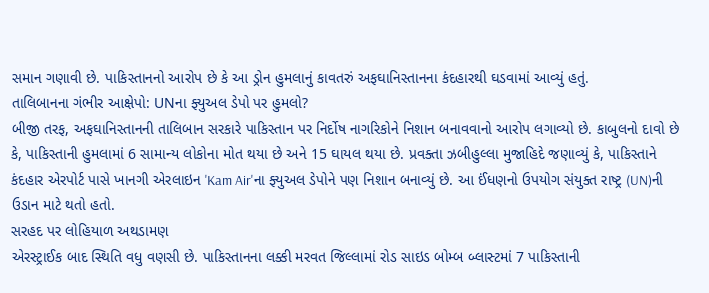સમાન ગણાવી છે. પાકિસ્તાનનો આરોપ છે કે આ ડ્રોન હુમલાનું કાવતરું અફઘાનિસ્તાનના કંદહારથી ઘડવામાં આવ્યું હતું.
તાલિબાનના ગંભીર આક્ષેપો: UNના ફ્યુઅલ ડેપો પર હુમલો?
બીજી તરફ, અફઘાનિસ્તાનની તાલિબાન સરકારે પાકિસ્તાન પર નિર્દોષ નાગરિકોને નિશાન બનાવવાનો આરોપ લગાવ્યો છે. કાબુલનો દાવો છે કે, પાકિસ્તાની હુમલામાં 6 સામાન્ય લોકોના મોત થયા છે અને 15 ઘાયલ થયા છે. પ્રવક્તા ઝબીહુલ્લા મુજાહિદે જણાવ્યું કે, પાકિસ્તાને કંદહાર એરપોર્ટ પાસે ખાનગી એરલાઇન 'Kam Air'ના ફ્યુઅલ ડેપોને પણ નિશાન બનાવ્યું છે. આ ઈંધણનો ઉપયોગ સંયુક્ત રાષ્ટ્ર (UN)ની ઉડાન માટે થતો હતો.
સરહદ પર લોહિયાળ અથડામણ
એરસ્ટ્રાઈક બાદ સ્થિતિ વધુ વણસી છે. પાકિસ્તાનના લક્કી મરવત જિલ્લામાં રોડ સાઇડ બોમ્બ બ્લાસ્ટમાં 7 પાકિસ્તાની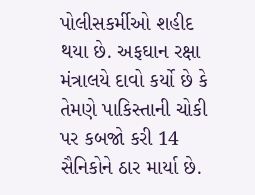પોલીસકર્મીઓ શહીદ થયા છે. અફઘાન રક્ષા મંત્રાલયે દાવો કર્યો છે કે તેમણે પાકિસ્તાની ચોકી પર કબજો કરી 14 સૈનિકોને ઠાર માર્યા છે.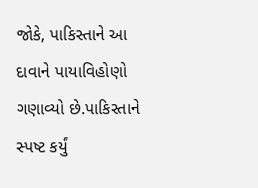જોકે, પાકિસ્તાને આ દાવાને પાયાવિહોણો ગણાવ્યો છે.પાકિસ્તાને સ્પષ્ટ કર્યું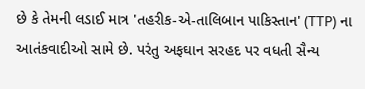છે કે તેમની લડાઈ માત્ર 'તહરીક-એ-તાલિબાન પાકિસ્તાન' (TTP) ના આતંકવાદીઓ સામે છે. પરંતુ અફઘાન સરહદ પર વધતી સૈન્ય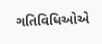ગતિવિધિઓએ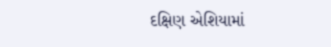દક્ષિણ એશિયામાં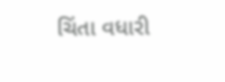ચિંતા વધારી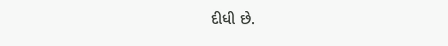દીધી છે.